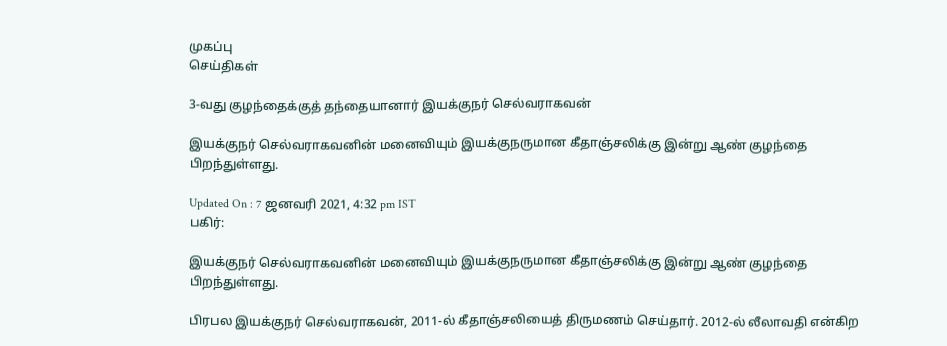முகப்பு
செய்திகள்

3-வது குழந்தைக்குத் தந்தையானார் இயக்குநர் செல்வராகவன்

இயக்குநர் செல்வராகவனின் மனைவியும் இயக்குநருமான கீதாஞ்சலிக்கு இன்று ஆண் குழந்தை பிறந்துள்ளது.

Updated On : 7 ஜனவரி 2021, 4:32 pm IST
பகிர்:

இயக்குநர் செல்வராகவனின் மனைவியும் இயக்குநருமான கீதாஞ்சலிக்கு இன்று ஆண் குழந்தை பிறந்துள்ளது.

பிரபல இயக்குநர் செல்வராகவன், 2011-ல் கீதாஞ்சலியைத் திருமணம் செய்தார். 2012-ல் லீலாவதி என்கிற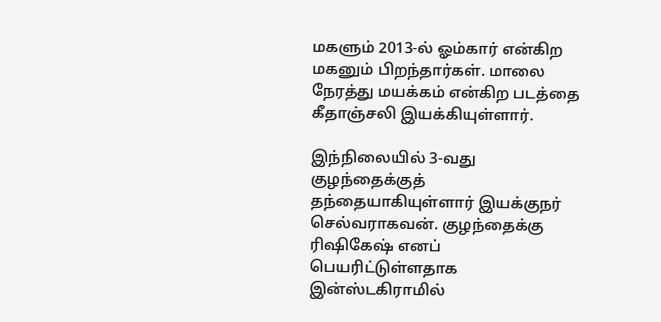மகளும் 2013-ல் ஓம்கார் என்கிற மகனும் பிறந்தார்கள். மாலை நேரத்து மயக்கம் என்கிற படத்தை கீதாஞ்சலி இயக்கியுள்ளார்.

இந்நிலையில் 3-வது குழந்தைக்குத் தந்தையாகியுள்ளார் இயக்குநர் செல்வராகவன். குழந்தைக்கு ரிஷிகேஷ் எனப் பெயரிட்டுள்ளதாக இன்ஸ்டகிராமில்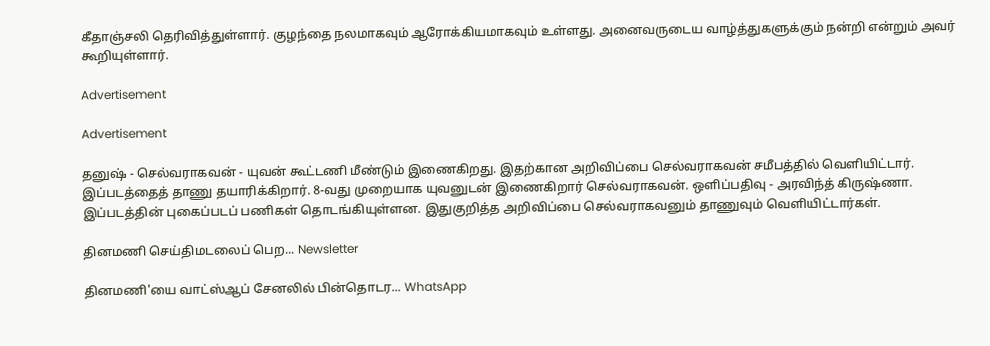கீதாஞ்சலி தெரிவித்துள்ளார். குழந்தை நலமாகவும் ஆரோக்கியமாகவும் உள்ளது. அனைவருடைய வாழ்த்துகளுக்கும் நன்றி என்றும் அவர் கூறியுள்ளார்.

Advertisement

Advertisement

தனுஷ் - செல்வராகவன் - யுவன் கூட்டணி மீண்டும் இணைகிறது. இதற்கான அறிவிப்பை செல்வராகவன் சமீபத்தில் வெளியிட்டார். இப்படத்தைத் தாணு தயாரிக்கிறார். 8-வது முறையாக யுவனுடன் இணைகிறார் செல்வராகவன். ஒளிப்பதிவு - அரவிந்த் கிருஷ்ணா. இப்படத்தின் புகைப்படப் பணிகள் தொடங்கியுள்ளன. இதுகுறித்த அறிவிப்பை செல்வராகவனும் தாணுவும் வெளியிட்டார்கள்.

தினமணி செய்திமடலைப் பெற... Newsletter

தினமணி'யை வாட்ஸ்ஆப் சேனலில் பின்தொடர... WhatsApp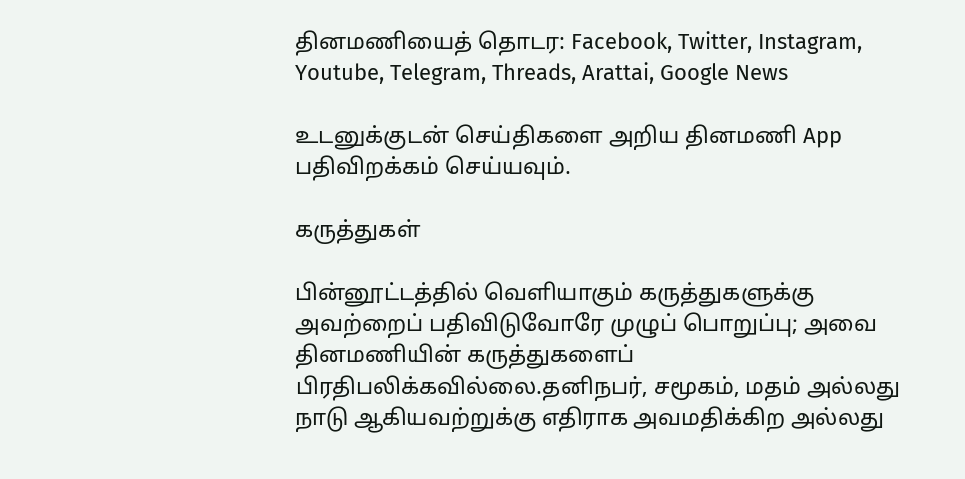தினமணியைத் தொடர: Facebook, Twitter, Instagram, Youtube, Telegram, Threads, Arattai, Google News

உடனுக்குடன் செய்திகளை அறிய தினமணி App பதிவிறக்கம் செய்யவும்.

கருத்துகள்

பின்னூட்டத்தில் வெளியாகும் கருத்துகளுக்கு அவற்றைப் பதிவிடுவோரே முழுப் பொறுப்பு; அவை தினமணியின் கருத்துகளைப் பிரதிபலிக்கவில்லை.தனிநபர், சமூகம், மதம் அல்லது நாடு ஆகியவற்றுக்கு எதிராக அவமதிக்கிற அல்லது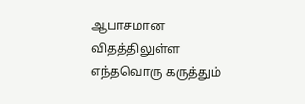ஆபாசமான விதத்திலுள்ள எந்தவொரு கருத்தும்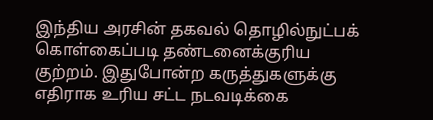இந்திய அரசின் தகவல் தொழில்நுட்பக் கொள்கைப்படி தண்டனைக்குரிய குற்றம். இதுபோன்ற கருத்துகளுக்கு எதிராக உரிய சட்ட நடவடிக்கை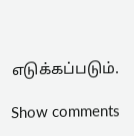எடுக்கப்படும்.

Show comments